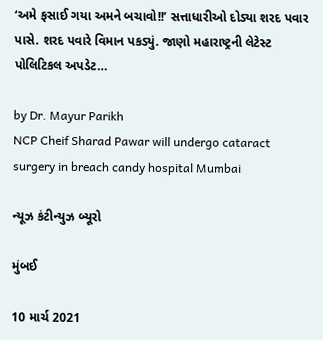‘અમે ફસાઈ ગયા અમને બચાવો!!’ સત્તાધારીઓ દોડ્યા શરદ પવાર પાસે. શરદ પવારે વિમાન પકડ્યું. જાણો મહારાષ્ટ્રની લેટેસ્ટ પોલિટિકલ અપડેટ…

by Dr. Mayur Parikh
NCP Cheif Sharad Pawar will undergo cataract surgery in breach candy hospital Mumbai

ન્યૂઝ કંટીન્યુઝ બ્યૂરો

મુંબઈ

10 માર્ચ 2021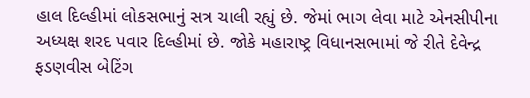હાલ દિલ્હીમાં લોકસભાનું સત્ર ચાલી રહ્યું છે. જેમાં ભાગ લેવા માટે એનસીપીના અધ્યક્ષ શરદ પવાર દિલ્હીમાં છે. જોકે મહારાષ્ટ્ર વિધાનસભામાં જે રીતે દેવેન્દ્ર ફડણવીસ બેટિંગ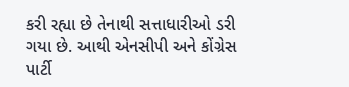કરી રહ્યા છે તેનાથી સત્તાધારીઓ ડરી ગયા છે. આથી એનસીપી અને કોંગ્રેસ પાર્ટી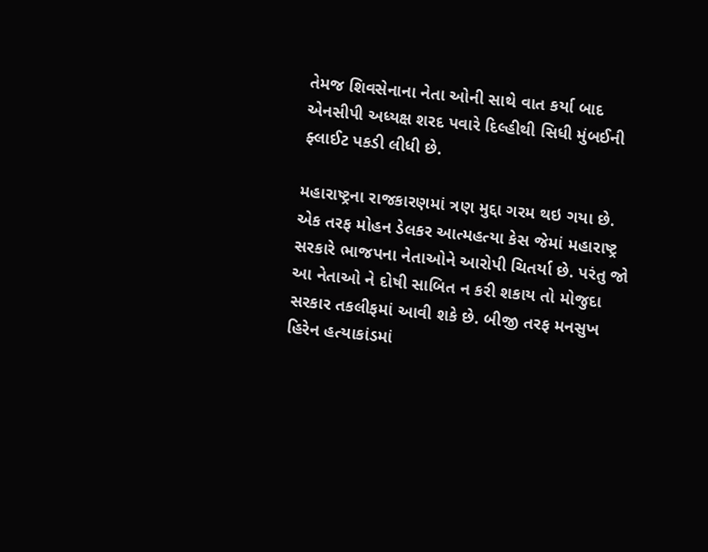તેમજ શિવસેનાના નેતા ઓની સાથે વાત કર્યા બાદ એનસીપી અધ્યક્ષ શરદ પવારે દિલ્હીથી સિધી મુંબઈની ફ્લાઈટ પકડી લીધી છે.

મહારાષ્ટ્રના રાજકારણમાં ત્રણ મુદ્દા ગરમ થઇ ગયા છે. એક તરફ મોહન ડેલકર આત્મહત્યા કેસ જેમાં મહારાષ્ટ્ર સરકારે ભાજપના નેતાઓને આરોપી ચિતર્યા છે. પરંતુ જો આ નેતાઓ ને દોષી સાબિત ન કરી શકાય તો મોજુદા સરકાર તકલીફમાં આવી શકે છે. બીજી તરફ મનસુખ હિરેન હત્યાકાંડમાં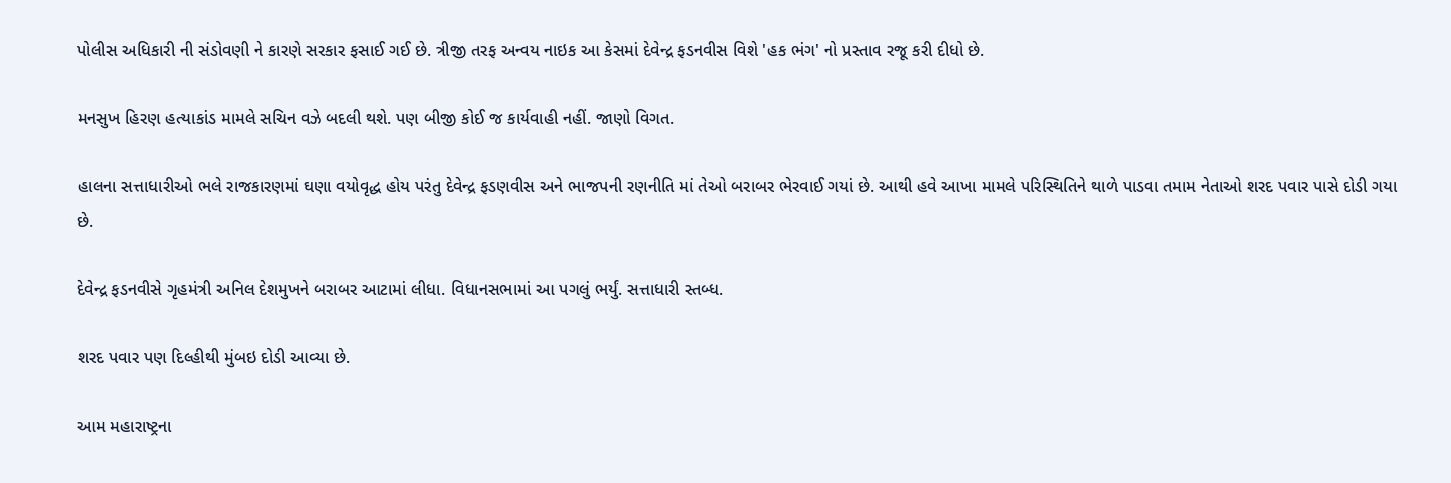પોલીસ અધિકારી ની સંડોવણી ને કારણે સરકાર ફસાઈ ગઈ છે. ત્રીજી તરફ અન્વય નાઇક આ કેસમાં દેવેન્દ્ર ફડનવીસ વિશે 'હક ભંગ' નો પ્રસ્તાવ રજૂ કરી દીધો છે.

મનસુખ હિરણ હત્યાકાંડ મામલે સચિન વઝે બદલી થશે. પણ બીજી કોઈ જ કાર્યવાહી નહીં. જાણો વિગત.

હાલના સત્તાધારીઓ ભલે રાજકારણમાં ઘણા વયોવૃદ્ધ હોય પરંતુ દેવેન્દ્ર ફડણવીસ અને ભાજપની રણનીતિ માં તેઓ બરાબર ભેરવાઈ ગયાં છે. આથી હવે આખા મામલે પરિસ્થિતિને થાળે પાડવા તમામ નેતાઓ શરદ પવાર પાસે દોડી ગયા છે.

દેવેન્દ્ર ફડનવીસે ગૃહમંત્રી અનિલ દેશમુખને બરાબર આટામાં લીધા. વિધાનસભામાં આ પગલું ભર્યું. સત્તાધારી સ્તબ્ધ.

શરદ પવાર પણ દિલ્હીથી મુંબઇ દોડી આવ્યા છે.

આમ મહારાષ્ટ્રના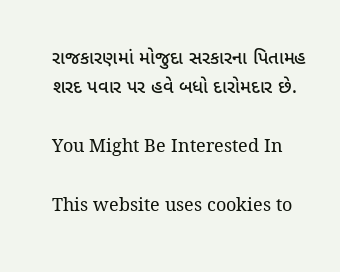રાજકારણમાં મોજુદા સરકારના પિતામહ શરદ પવાર પર હવે બધો દારોમદાર છે.

You Might Be Interested In

This website uses cookies to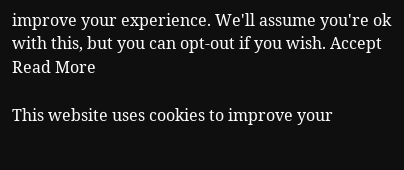improve your experience. We'll assume you're ok with this, but you can opt-out if you wish. Accept Read More

This website uses cookies to improve your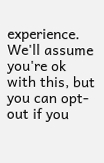experience. We'll assume you're ok with this, but you can opt-out if you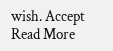wish. Accept Read More